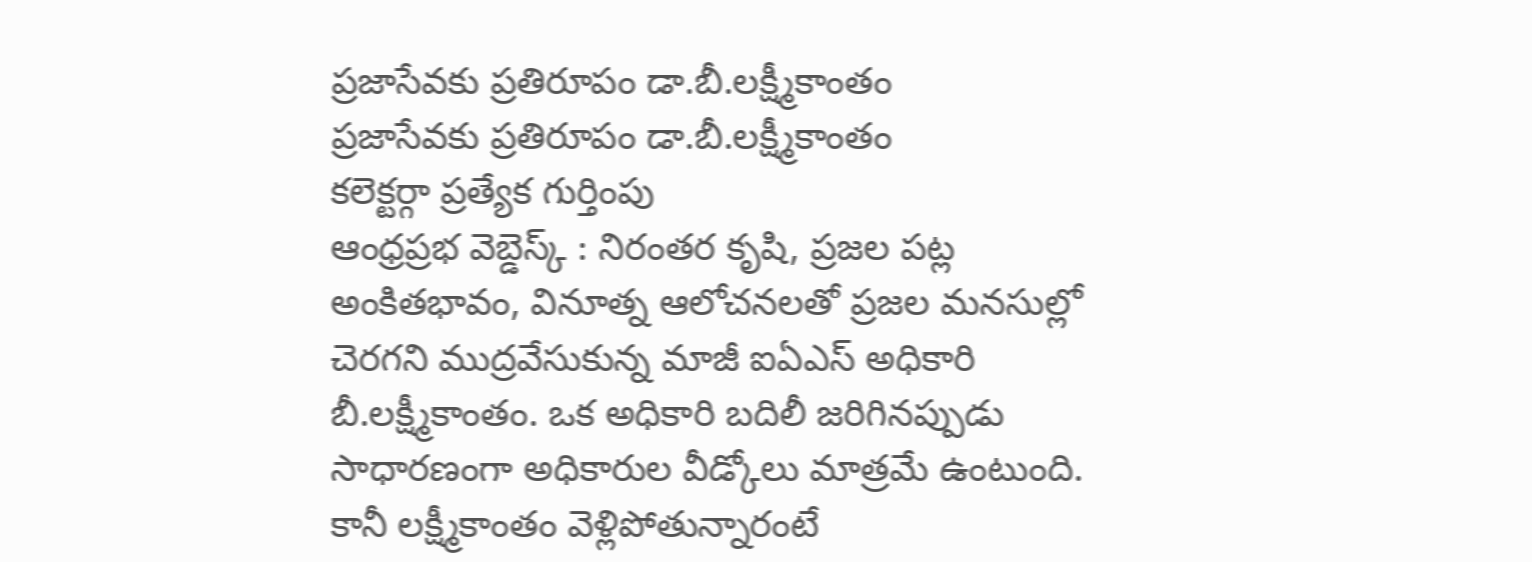ప్రజాసేవకు ప్రతిరూపం డా.బీ.లక్ష్మీకాంతం
ప్రజాసేవకు ప్రతిరూపం డా.బీ.లక్ష్మీకాంతం
కలెక్టర్గా ప్రత్యేక గుర్తింపు
ఆంధ్రప్రభ వెబ్డెస్క్ : నిరంతర కృషి, ప్రజల పట్ల అంకితభావం, వినూత్న ఆలోచనలతో ప్రజల మనసుల్లో చెరగని ముద్రవేసుకున్న మాజీ ఐఏఎస్ అధికారి బీ.లక్ష్మీకాంతం. ఒక అధికారి బదిలీ జరిగినప్పుడు సాధారణంగా అధికారుల వీడ్కోలు మాత్రమే ఉంటుంది. కానీ లక్ష్మీకాంతం వెళ్లిపోతున్నారంటే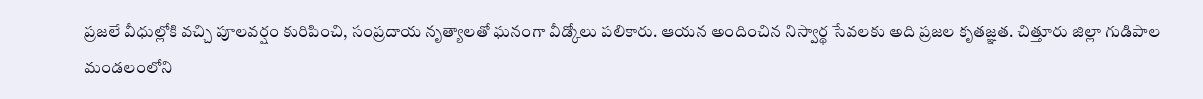ప్రజలే వీధుల్లోకి వచ్చి పూలవర్షం కురిపించి, సంప్రదాయ నృత్యాలతో ఘనంగా వీడ్కోలు పలికారు. ఆయన అందించిన నిస్వార్థ సేవలకు అది ప్రజల కృతజ్ఞత. చిత్తూరు జిల్లా గుడిపాల మండలంలోని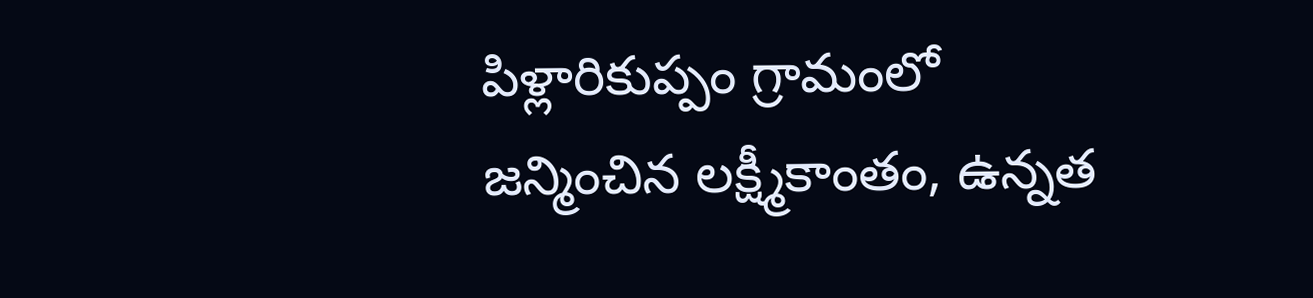పిళ్లారికుప్పం గ్రామంలో జన్మించిన లక్ష్మీకాంతం, ఉన్నత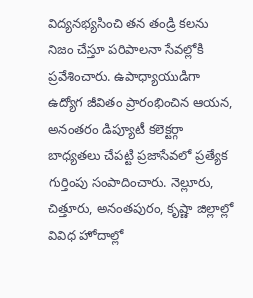విద్యనభ్యసించి తన తండ్రి కలను నిజం చేస్తూ పరిపాలనా సేవల్లోకి ప్రవేశించారు. ఉపాధ్యాయుడిగా ఉద్యోగ జీవితం ప్రారంభించిన ఆయన, అనంతరం డిప్యూటీ కలెక్టర్గా బాధ్యతలు చేపట్టి ప్రజాసేవలో ప్రత్యేక గుర్తింపు సంపాదించారు. నెల్లూరు, చిత్తూరు, అనంతపురం, కృష్ణా జిల్లాల్లో వివిధ హోదాల్లో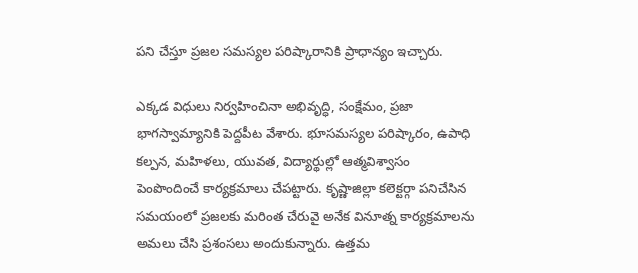పని చేస్తూ ప్రజల సమస్యల పరిష్కారానికి ప్రాధాన్యం ఇచ్చారు.

ఎక్కడ విధులు నిర్వహించినా అభివృద్ధి, సంక్షేమం, ప్రజా భాగస్వామ్యానికి పెద్దపీట వేశారు. భూసమస్యల పరిష్కారం, ఉపాధి కల్పన, మహిళలు, యువత, విద్యార్థుల్లో ఆత్మవిశ్వాసం పెంపొందించే కార్యక్రమాలు చేపట్టారు. కృష్ణాజిల్లా కలెక్టర్గా పనిచేసిన సమయంలో ప్రజలకు మరింత చేరువై అనేక వినూత్న కార్యక్రమాలను అమలు చేసి ప్రశంసలు అందుకున్నారు. ఉత్తమ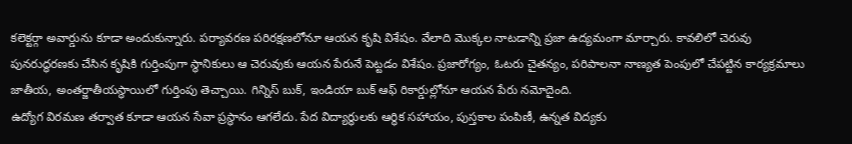కలెక్టర్గా అవార్డును కూడా అందుకున్నారు. పర్యావరణ పరిరక్షణలోనూ ఆయన కృషి విశేషం. వేలాది మొక్కల నాటడాన్ని ప్రజా ఉద్యమంగా మార్చారు. కావలిలో చెరువు పునరుద్ధరణకు చేసిన కృషికి గుర్తింపుగా స్థానికులు ఆ చెరువుకు ఆయన పేరునే పెట్టడం విశేషం. ప్రజారోగ్యం, ఓటరు చైతన్యం, పరిపాలనా నాణ్యత పెంపులో చేపట్టిన కార్యక్రమాలు జాతీయ, అంతర్జాతీయస్థాయిలో గుర్తింపు తెచ్చాయి. గిన్నిస్ బుక్, ఇండియా బుక్ ఆఫ్ రికార్డుల్లోనూ ఆయన పేరు నమోదైంది.
ఉద్యోగ విరమణ తర్వాత కూడా ఆయన సేవా ప్రస్థానం ఆగలేదు. పేద విద్యార్థులకు ఆర్థిక సహాయం, పుస్తకాల పంపిణీ, ఉన్నత విద్యకు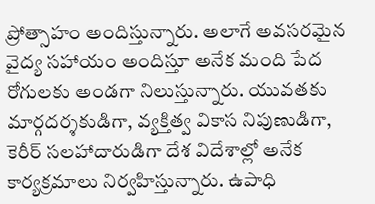ప్రోత్సాహం అందిస్తున్నారు. అలాగే అవసరమైన వైద్య సహాయం అందిస్తూ అనేక మంది పేద రోగులకు అండగా నిలుస్తున్నారు. యువతకు మార్గదర్శకుడిగా, వ్యక్తిత్వ వికాస నిపుణుడిగా, కెరీర్ సలహాదారుడిగా దేశ విదేశాల్లో అనేక కార్యక్రమాలు నిర్వహిస్తున్నారు. ఉపాధి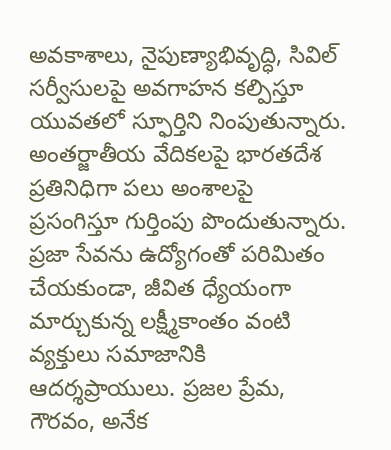అవకాశాలు, నైపుణ్యాభివృద్ధి, సివిల్ సర్వీసులపై అవగాహన కల్పిస్తూ యువతలో స్ఫూర్తిని నింపుతున్నారు. అంతర్జాతీయ వేదికలపై భారతదేశ ప్రతినిధిగా పలు అంశాలపై ప్రసంగిస్తూ గుర్తింపు పొందుతున్నారు. ప్రజా సేవను ఉద్యోగంతో పరిమితం చేయకుండా, జీవిత ధ్యేయంగా మార్చుకున్న లక్ష్మీకాంతం వంటి వ్యక్తులు సమాజానికి ఆదర్శప్రాయులు. ప్రజల ప్రేమ, గౌరవం, అనేక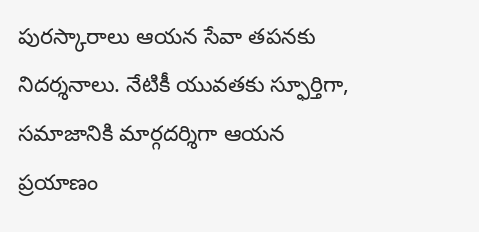పురస్కారాలు ఆయన సేవా తపనకు నిదర్శనాలు. నేటికీ యువతకు స్ఫూర్తిగా, సమాజానికి మార్గదర్శిగా ఆయన ప్రయాణం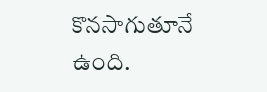కొనసాగుతూనే ఉంది.